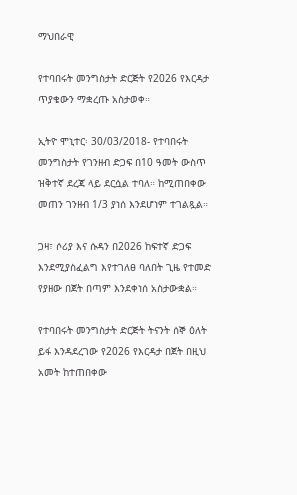ማህበራዊ

የተባበሩት መንግስታት ድርጅት የ2026 የእርዳታ ጥያቄውን ማቋረጡ አስታወቀ።

ኢትዮ ሞኒተር፡ 30/03/2018- የተባበሩት መንግስታት የገንዘብ ድጋፍ በ10 ዓመት ውስጥ ዝቅተኛ ደረጃ ላይ ደርሷል ተባለ። ከሚጠበቀው መጠን ገንዘብ 1/3 ያነሰ እንደሆነም ተገልጿል።

ጋዛ፣ ሶሪያ እና ሱዳን በ2026 ከፍተኛ ድጋፍ እንደሚያስፈልግ እየተገለፀ ባለበት ጊዜ የተመድ የያዘው በጀት በጣም እንደቀነሰ አስታውቋል።

የተባበሩት መንግስታት ድርጅት ትናንት ሰኞ ዕለት ይፋ እንዳደረገው የ2026 የእርዳታ በጀት በዚህ አመት ከተጠበቀው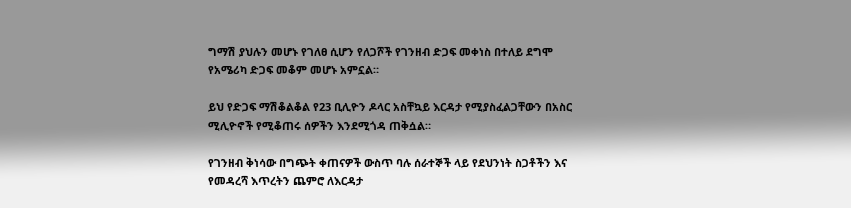ግማሽ ያህሉን መሆኑ የገለፀ ሲሆን የለጋሾች የገንዘብ ድጋፍ መቀነስ በተለይ ደግሞ የአሜሪካ ድጋፍ መቆም መሆኑ አምኗል።

ይህ የድጋፍ ማሽቆልቆል የ23 ቢሊዮን ዶላር አስቸኳይ እርዳታ የሚያስፈልጋቸውን በአስር ሚሊዮኖች የሚቆጠሩ ሰዎችን እንደሚጎዳ ጠቅሷል።

የገንዘብ ቅነሳው በግጭት ቀጠናዎች ውስጥ ባሉ ሰራተኞች ላይ የደህንነት ስጋቶችን እና የመዳረሻ እጥረትን ጨምሮ ለእርዳታ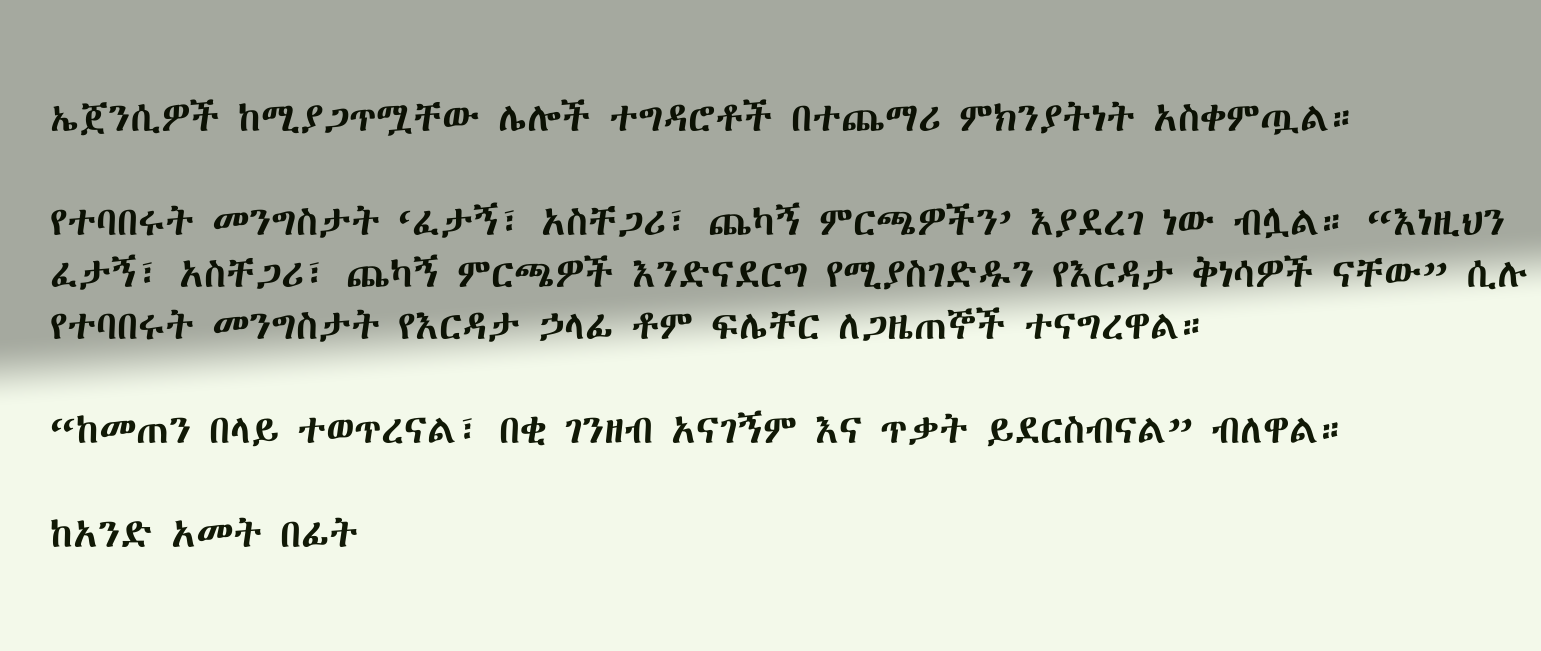ኤጀንሲዎች ከሚያጋጥሟቸው ሌሎች ተግዳሮቶች በተጨማሪ ምክንያትነት አስቀምጧል።

የተባበሩት መንግስታት ‘ፈታኝ፣ አስቸጋሪ፣ ጨካኝ ምርጫዎችን’ እያደረገ ነው ብሏል። “እነዚህን ፈታኝ፣ አስቸጋሪ፣ ጨካኝ ምርጫዎች እንድናደርግ የሚያስገድዱን የእርዳታ ቅነሳዎች ናቸው” ሲሉ የተባበሩት መንግስታት የእርዳታ ኃላፊ ቶም ፍሌቸር ለጋዜጠኞች ተናግረዋል።

“ከመጠን በላይ ተወጥረናል፣ በቂ ገንዘብ አናገኝም እና ጥቃት ይደርስብናል” ብለዋል።

ከአንድ አመት በፊት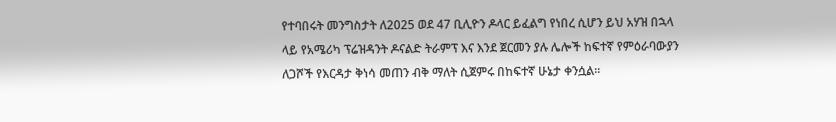የተባበሩት መንግስታት ለ2025 ወደ 47 ቢሊዮን ዶላር ይፈልግ የነበረ ሲሆን ይህ አሃዝ በኋላ ላይ የአሜሪካ ፕሬዝዳንት ዶናልድ ትራምፕ እና እንደ ጀርመን ያሉ ሌሎች ከፍተኛ የምዕራባውያን ለጋሾች የእርዳታ ቅነሳ መጠን ብቅ ማለት ሲጀምሩ በከፍተኛ ሁኔታ ቀንሷል።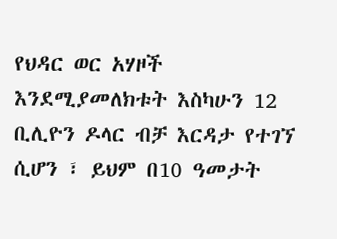የህዳር ወር አሃዞች እንደሚያመለክቱት እስካሁን 12 ቢሊዮን ዶላር ብቻ እርዳታ የተገኘ ሲሆን ፣ ይህም በ10 ዓመታት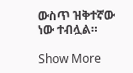ውስጥ ዝቅተኛው ነው ተብሏል።

Show More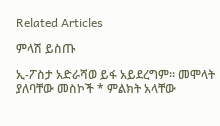Related Articles

ምላሽ ይስጡ

ኢ-ፖስታ አድራሻወ ይፋ አይደረግም። መሞላት ያለባቸው መስኮች * ምልክት አላቸው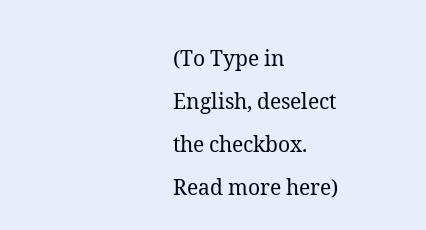(To Type in English, deselect the checkbox. Read more here)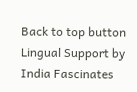Back to top button
Lingual Support by India Fascinates